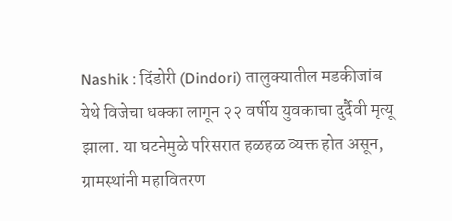Nashik : दिंडोरी (Dindori) तालुक्यातील मडकीजांब येथे विजेचा धक्का लागून २२ वर्षीय युवकाचा दुर्दैवी मृत्यू झाला. या घटनेमुळे परिसरात हळहळ व्यक्त होत असून, ग्रामस्थांनी महावितरण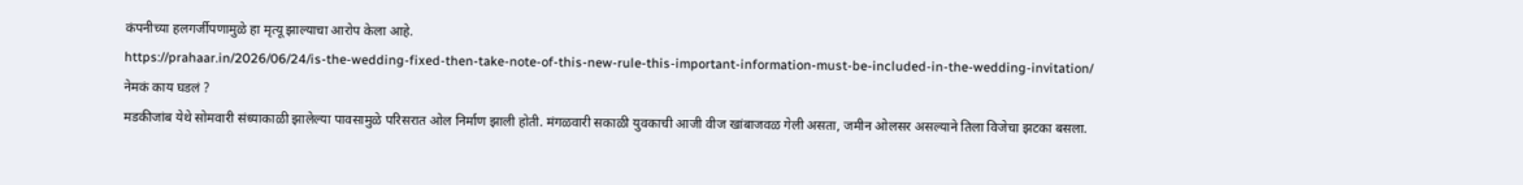कंपनीच्या हलगर्जीपणामुळे हा मृत्यू झाल्याचा आरोप केला आहे.
https://prahaar.in/2026/06/24/is-the-wedding-fixed-then-take-note-of-this-new-rule-this-important-information-must-be-included-in-the-wedding-invitation/
नेमकं काय घडलं ?
मडकीजांब येथे सोमवारी संध्याकाळी झालेल्या पावसामुळे परिसरात ओल निर्माण झाली होती. मंगळवारी सकाळी युवकाची आजी वीज खांबाजवळ गेली असता, जमीन ओलसर असल्याने तिला विजेचा झटका बसला.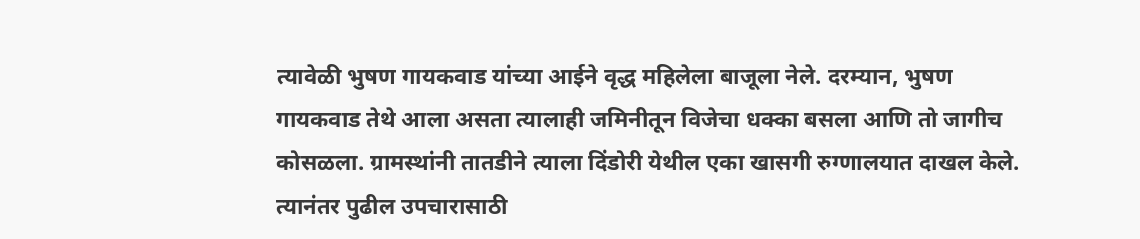त्यावेळी भुषण गायकवाड यांच्या आईने वृद्ध महिलेला बाजूला नेले. दरम्यान, भुषण गायकवाड तेथे आला असता त्यालाही जमिनीतून विजेचा धक्का बसला आणि तो जागीच कोसळला. ग्रामस्थांनी तातडीने त्याला दिंडोरी येथील एका खासगी रुग्णालयात दाखल केले. त्यानंतर पुढील उपचारासाठी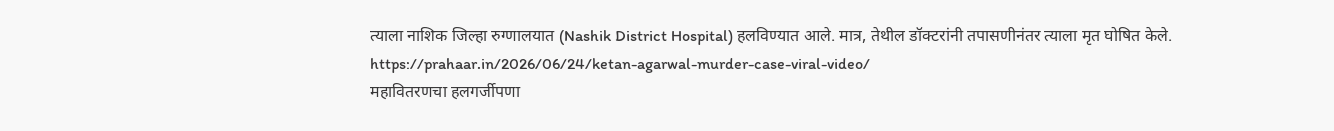त्याला नाशिक जिल्हा रुग्णालयात (Nashik District Hospital) हलविण्यात आले. मात्र, तेथील डॉक्टरांनी तपासणीनंतर त्याला मृत घोषित केले.
https://prahaar.in/2026/06/24/ketan-agarwal-murder-case-viral-video/
महावितरणचा हलगर्जीपणा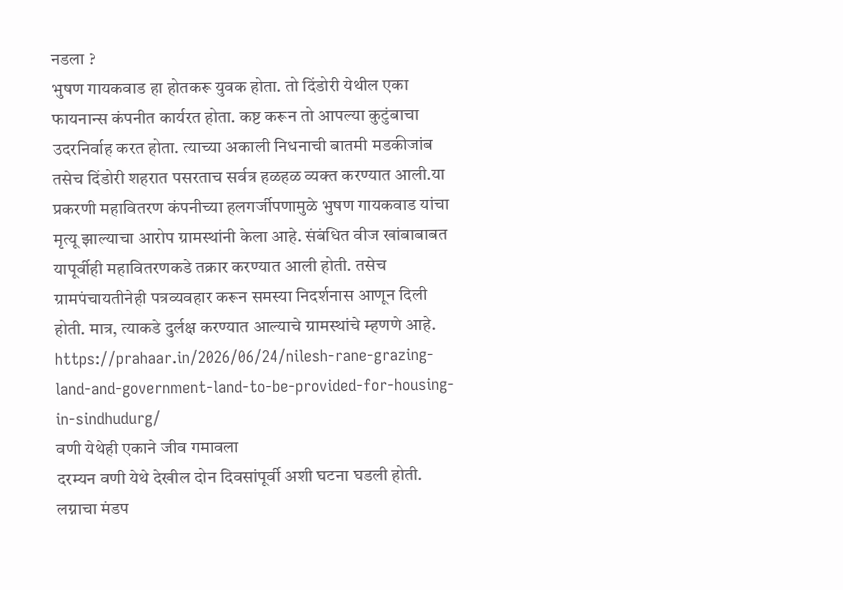नडला ?
भुषण गायकवाड हा होतकरू युवक होता. तो दिंडोरी येथील एका फायनान्स कंपनीत कार्यरत होता. कष्ट करून तो आपल्या कुटुंबाचा उदरनिर्वाह करत होता. त्याच्या अकाली निधनाची बातमी मडकीजांब तसेच दिंडोरी शहरात पसरताच सर्वत्र हळहळ व्यक्त करण्यात आली.या प्रकरणी महावितरण कंपनीच्या हलगर्जीपणामुळे भुषण गायकवाड यांचा मृत्यू झाल्याचा आरोप ग्रामस्थांनी केला आहे. संबंधित वीज खांबाबाबत यापूर्वीही महावितरणकडे तक्रार करण्यात आली होती. तसेच ग्रामपंचायतीनेही पत्रव्यवहार करून समस्या निदर्शनास आणून दिली होती. मात्र, त्याकडे दुर्लक्ष करण्यात आल्याचे ग्रामस्थांचे म्हणणे आहे.
https://prahaar.in/2026/06/24/nilesh-rane-grazing-land-and-government-land-to-be-provided-for-housing-in-sindhudurg/
वणी येथेही एकाने जीव गमावला
दरम्यन वणी येथे देखील दोन दिवसांपूर्वी अशी घटना घडली होती. लग्नाचा मंडप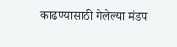काढण्यासाठी गेलेल्या मंडप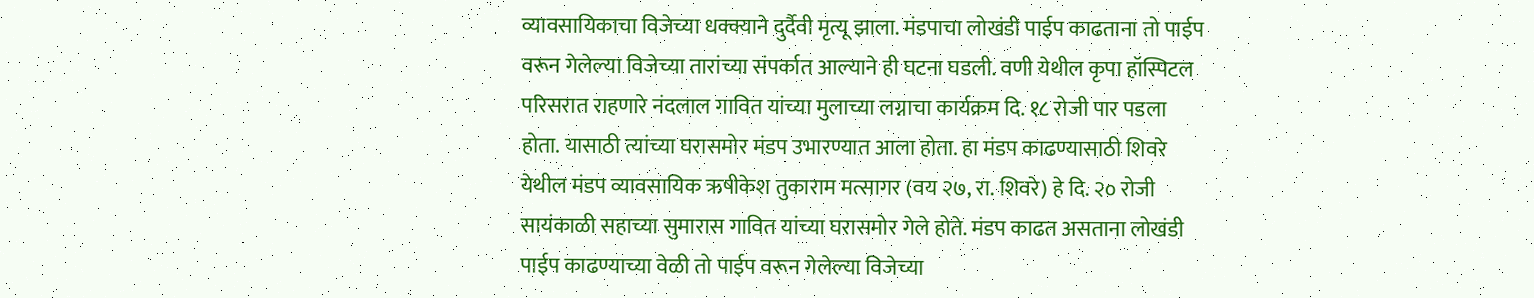व्यावसायिकाचा विजेच्या धक्क्याने दुर्दैवी मृत्यू झाला. मंडपाचा लोखंडी पाईप काढताना तो पाईप वरून गेलेल्या विजेच्या तारांच्या संपर्कात आल्याने ही घटना घडली. वणी येथील कृपा हॉस्पिटल परिसरात राहणारे नंदलाल गावित यांच्या मुलाच्या लग्नाचा कार्यक्रम दि. १८ रोजी पार पडला होता. यासाठी त्यांच्या घरासमोर मंडप उभारण्यात आला होता. हा मंडप काढण्यासाठी शिवरे येथील मंडप व्यावसायिक ऋषीकेश तुकाराम मत्सागर (वय २७, रा. शिवरे) हे दि. २० रोजी सायंकाळी सहाच्या सुमारास गावित यांच्या घरासमोर गेले होते. मंडप काढत असताना लोखंडी पाईप काढण्याच्या वेळी तो पाईप वरून गेलेल्या विजेच्या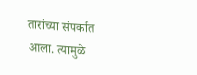तारांच्या संपर्कात आला. त्यामुळे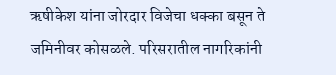ऋषीकेश यांना जोरदार विजेचा धक्का बसून ते जमिनीवर कोसळले. परिसरातील नागरिकांनी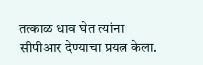तत्काळ धाव घेत त्यांना सीपीआर देण्याचा प्रयत्न केला.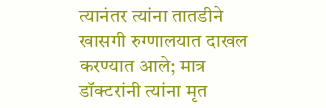त्यानंतर त्यांना तातडीने खासगी रुग्णालयात दाखल करण्यात आले; मात्र डॉक्टरांनी त्यांना मृत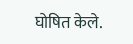घोषित केले.